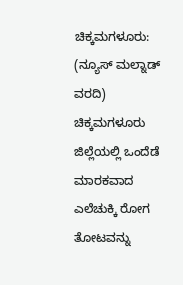ಚಿಕ್ಕಮಗಳೂರು: (ನ್ಯೂಸ್ ಮಲ್ನಾಡ್ ವರದಿ) ಚಿಕ್ಕಮಗಳೂರು ಜಿಲ್ಲೆಯಲ್ಲಿ ಒಂದೆಡೆ ಮಾರಕವಾದ ಎಲೆಚುಕ್ಕಿ ರೋಗ ತೋಟವನ್ನು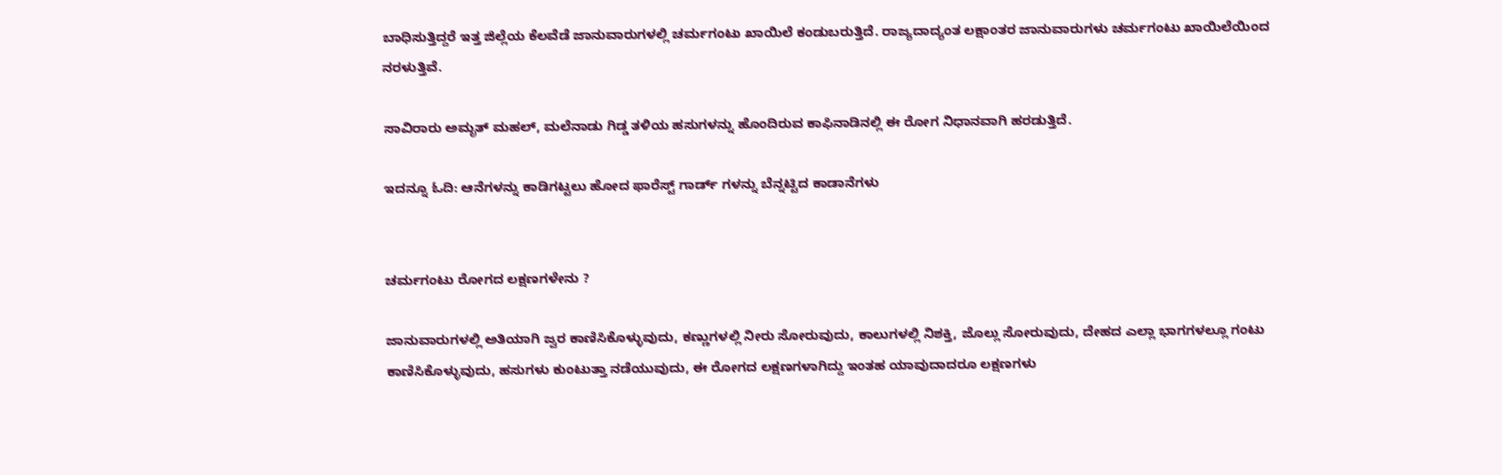ಬಾಧಿಸುತ್ತಿದ್ದರೆ ಇತ್ತ ಜಿಲ್ಲೆಯ ಕೆಲವೆಡೆ ಜಾನುವಾರುಗಳಲ್ಲಿ ಚರ್ಮಗಂಟು ಖಾಯಿಲೆ ಕಂಡುಬರುತ್ತಿದೆ. ರಾಜ್ಯದಾದ್ಯಂತ ಲಕ್ಷಾಂತರ ಜಾನುವಾರುಗಳು ಚರ್ಮಗಂಟು ಖಾಯಿಲೆಯಿಂದ ನರಳುತ್ತಿವೆ.

ಸಾವಿರಾರು ಅಮೃತ್‌ ಮಹಲ್‌, ಮಲೆನಾಡು ಗಿಡ್ಡ ತಳಿಯ ಹಸುಗಳನ್ನು ಹೊಂದಿರುವ ಕಾಫಿನಾಡಿನಲ್ಲಿ ಈ ರೋಗ ನಿಧಾನವಾಗಿ ಹರಡುತ್ತಿದೆ.

ಇದನ್ನೂ ಓದಿ: ಆನೆಗಳನ್ನು ಕಾಡಿಗಟ್ಟಲು ಹೋದ ಫಾರೆಸ್ಟ್ ಗಾರ್ಡ್ ಗಳನ್ನು ಬೆನ್ನಟ್ಟಿದ ಕಾಡಾನೆಗಳು


ಚರ್ಮಗಂಟು ರೋಗದ ಲಕ್ಷಣಗಳೇನು ?

ಜಾನುವಾರುಗಳಲ್ಲಿ ಅತಿಯಾಗಿ ಜ್ವರ ಕಾಣಿಸಿಕೊಳ್ಳುವುದು, ಕಣ್ಣುಗಳಲ್ಲಿ ನೀರು ಸೋರುವುದು, ಕಾಲುಗಳಲ್ಲಿ ನಿಶಕ್ತಿ, ಜೊಲ್ಲು ಸೋರುವುದು, ದೇಹದ ಎಲ್ಲಾ ಭಾಗಗಳಲ್ಲೂ ಗಂಟು ಕಾಣಿಸಿಕೊಳ್ಳುವುದು, ಹಸುಗಳು ಕುಂಟುತ್ತಾ ನಡೆಯುವುದು, ಈ ರೋಗದ ಲಕ್ಷಣಗಳಾಗಿದ್ದು ಇಂತಹ ಯಾವುದಾದರೂ ಲಕ್ಷಣಗಳು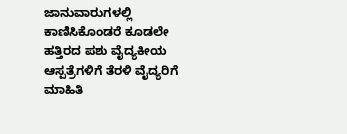ಜಾನುವಾರುಗಳಲ್ಲಿ ಕಾಣಿಸಿಕೊಂಡರೆ ಕೂಡಲೇ ಹತ್ತಿರದ ಪಶು ವೈದ್ಯಕೀಯ ಆಸ್ಪತ್ರೆಗಳಿಗೆ ತೆರಳಿ ವೈದ್ಯರಿಗೆ ಮಾಹಿತಿ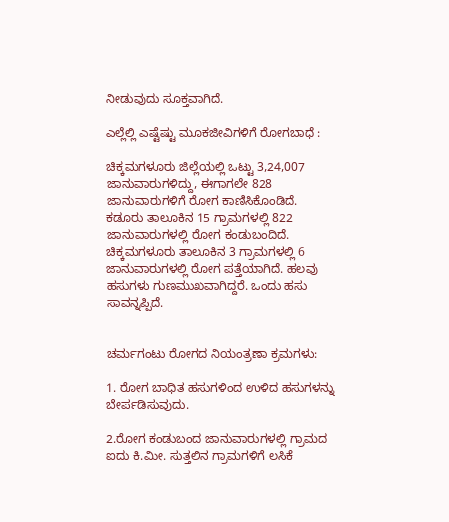ನೀಡುವುದು ಸೂಕ್ತವಾಗಿದೆ.

ಎಲ್ಲೆಲ್ಲಿ ಎಷ್ಟೆಷ್ಟು ಮೂಕಜೀವಿಗಳಿಗೆ ರೋಗಬಾಧೆ :

ಚಿಕ್ಕಮಗಳೂರು ಜಿಲ್ಲೆಯಲ್ಲಿ ಒಟ್ಟು 3,24,007 ಜಾನುವಾರುಗಳಿದ್ದು, ಈಗಾಗಲೇ 828 ಜಾನುವಾರುಗಳಿಗೆ ರೋಗ ಕಾಣಿಸಿಕೊಂಡಿದೆ. ಕಡೂರು ತಾಲೂಕಿನ 15 ಗ್ರಾಮಗಳಲ್ಲಿ 822 ಜಾನುವಾರುಗಳಲ್ಲಿ ರೋಗ ಕಂಡುಬಂದಿದೆ. ಚಿಕ್ಕಮಗಳೂರು ತಾಲೂಕಿನ 3 ಗ್ರಾಮಗಳಲ್ಲಿ 6 ಜಾನುವಾರುಗಳಲ್ಲಿ ರೋಗ ಪತ್ತೆಯಾಗಿದೆ. ಹಲವು ಹಸುಗಳು ಗುಣಮುಖವಾಗಿದ್ದರೆ. ಒಂದು ಹಸು ಸಾವನ್ನಪ್ಪಿದೆ.


ಚರ್ಮಗಂಟು ರೋಗದ ನಿಯಂತ್ರಣಾ ಕ್ರಮಗಳು:

1. ರೋಗ ಬಾಧಿತ ಹಸುಗಳಿಂದ ಉಳಿದ ಹಸುಗಳನ್ನು ಬೇರ್ಪಡಿಸುವುದು.

2.ರೋಗ ಕಂಡುಬಂದ ಜಾನುವಾರುಗಳಲ್ಲಿ ಗ್ರಾಮದ ಐದು ಕಿ.ಮೀ. ಸುತ್ತಲಿನ ಗ್ರಾಮಗಳಿಗೆ ಲಸಿಕೆ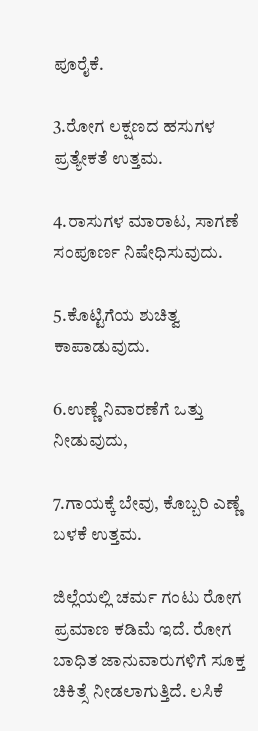ಪೂರೈಕೆ.

3.ರೋಗ ಲಕ್ಷಣದ ಹಸುಗಳ ಪ್ರತ್ಯೇಕತೆ ಉತ್ತಮ.

4.ರಾಸುಗಳ ಮಾರಾಟ, ಸಾಗಣೆ ಸಂಪೂರ್ಣ ನಿಷೇಧಿಸುವುದು.

5.ಕೊಟ್ಟಿಗೆಯ ಶುಚಿತ್ವ ಕಾಪಾಡುವುದು.

6.ಉಣ್ಣೆ ನಿವಾರಣೆಗೆ ಒತ್ತು ನೀಡುವುದು,

7.ಗಾಯಕ್ಕೆ ಬೇವು, ಕೊಬ್ಬರಿ ಎಣ್ಣೆ ಬಳಕೆ ಉತ್ತಮ.

ಜಿಲ್ಲೆಯಲ್ಲಿ ಚರ್ಮ ಗಂಟು ರೋಗ ಪ್ರಮಾಣ ಕಡಿಮೆ ಇದೆ. ರೋಗ ಬಾಧಿತ ಜಾನುವಾರುಗಳಿಗೆ ಸೂಕ್ತ ಚಿಕಿತ್ಸೆ ನೀಡಲಾಗುತ್ತಿದೆ. ಲಸಿಕೆ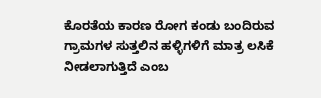ಕೊರತೆಯ ಕಾರಣ ರೋಗ ಕಂಡು ಬಂದಿರುವ ಗ್ರಾಮಗಳ ಸುತ್ತಲಿನ ಹಳ್ಳಿಗಳಿಗೆ ಮಾತ್ರ ಲಸಿಕೆ ನೀಡಲಾಗುತ್ತಿದೆ ಎಂಬ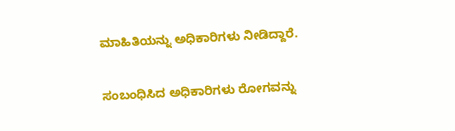ಮಾಹಿತಿಯನ್ನು ಅಧಿಕಾರಿಗಳು ನೀಡಿದ್ದಾರೆ.

ಸಂಬಂಧಿಸಿದ ಅಧಿಕಾರಿಗಳು ರೋಗವನ್ನು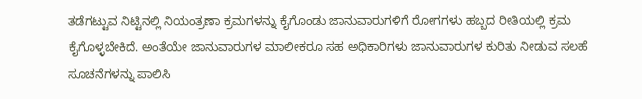ತಡೆಗಟ್ಟುವ ನಿಟ್ಟಿನಲ್ಲಿ ನಿಯಂತ್ರಣಾ ಕ್ರಮಗಳನ್ನು ಕೈಗೊಂಡು ಜಾನುವಾರುಗಳಿಗೆ ರೋಗಗಳು ಹಬ್ಬದ ರೀತಿಯಲ್ಲಿ ಕ್ರಮ ಕೈಗೊಳ್ಳಬೇಕಿದೆ. ಅಂತೆಯೇ ಜಾನುವಾರುಗಳ ಮಾಲೀಕರೂ ಸಹ ಅಧಿಕಾರಿಗಳು ಜಾನುವಾರುಗಳ ಕುರಿತು ನೀಡುವ ಸಲಹೆ ಸೂಚನೆಗಳನ್ನು ಪಾಲಿಸಿ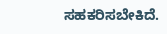ಸಹಕರಿಸಬೇಕಿದೆ.